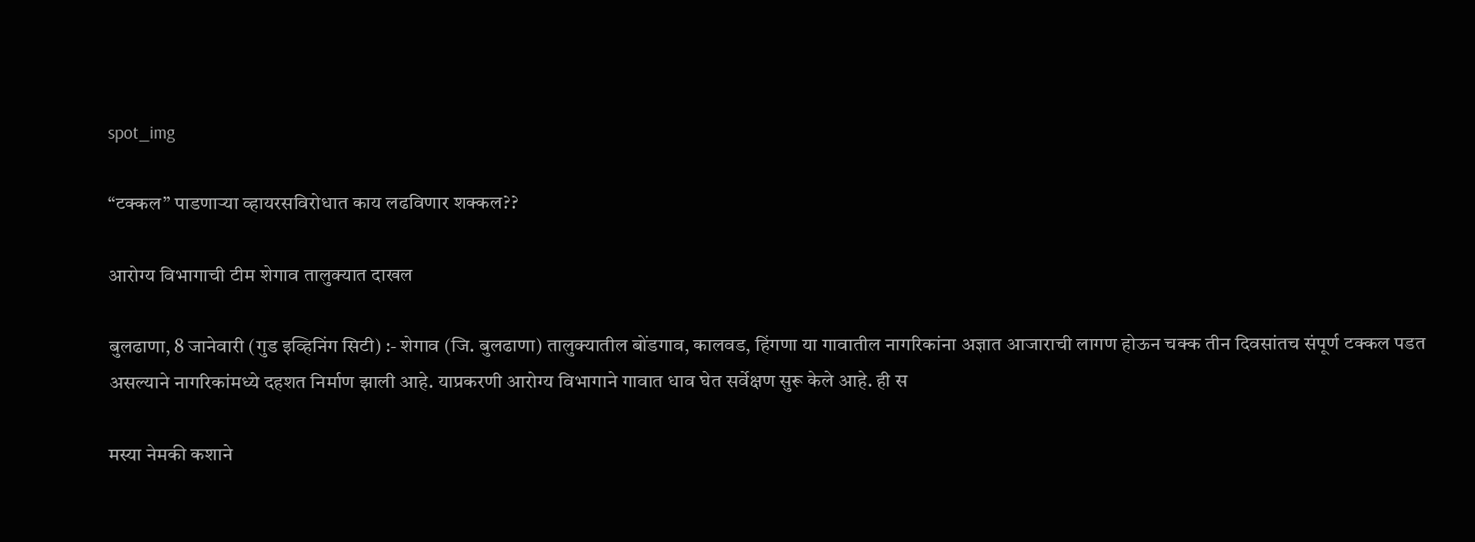spot_img

“टक्कल” पाडणाऱ्या व्हायरसविरोधात काय लढविणार शक्कल??

आरोग्य विभागाची टीम शेगाव तालुक्यात दाखल

बुलढाणा, 8 जानेवारी (गुड इव्हिनिंग सिटी) :- शेगाव (जि. बुलढाणा) तालुक्यातील बोंडगाव, कालवड, हिंगणा या गावातील नागरिकांना अज्ञात आजाराची लागण होऊन चक्क तीन दिवसांतच संपूर्ण टक्कल पडत असल्याने नागरिकांमध्ये दहशत निर्माण झाली आहे. याप्रकरणी आरोग्य विभागाने गावात धाव घेत सर्वेक्षण सुरू केले आहे. ही स

मस्या नेमकी कशाने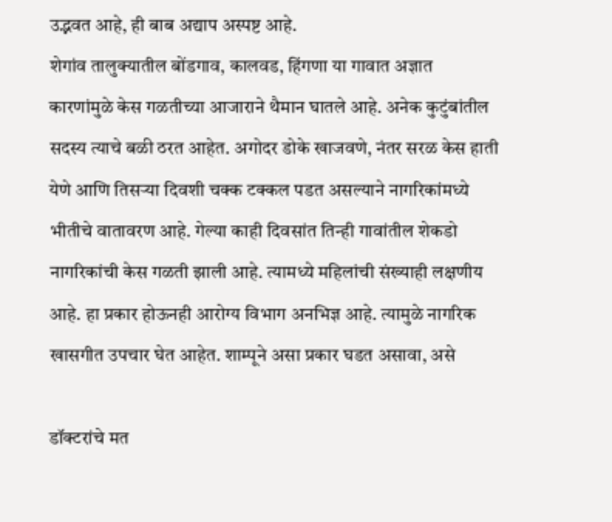उद्भवत आहे, ही बाब अद्याप अस्पष्ट आहे.
शेगांव तालुक्यातील बोंडगाव, कालवड, हिंगणा या गावात अज्ञात कारणांमुळे केस गळतीच्या आजाराने थैमान घातले आहे. अनेक कुटुंबांतील सदस्य त्याचे बळी ठरत आहेत. अगोदर डोके खाजवणे, नंतर सरळ केस हाती येणे आणि तिसर्‍या दिवशी चक्क टक्कल पडत असल्याने नागरिकांमध्ये भीतीचे वातावरण आहे. गेल्या काही दिवसांत तिन्ही गावांतील शेकडो नागरिकांची केस गळती झाली आहे. त्यामध्ये महिलांची संख्याही लक्षणीय आहे. हा प्रकार होऊनही आरोग्य विभाग अनभिज्ञ आहे. त्यामुळे नागरिक खासगीत उपचार घेत आहेत. शाम्पूने असा प्रकार घडत असावा, असे

डॉक्टरांचे मत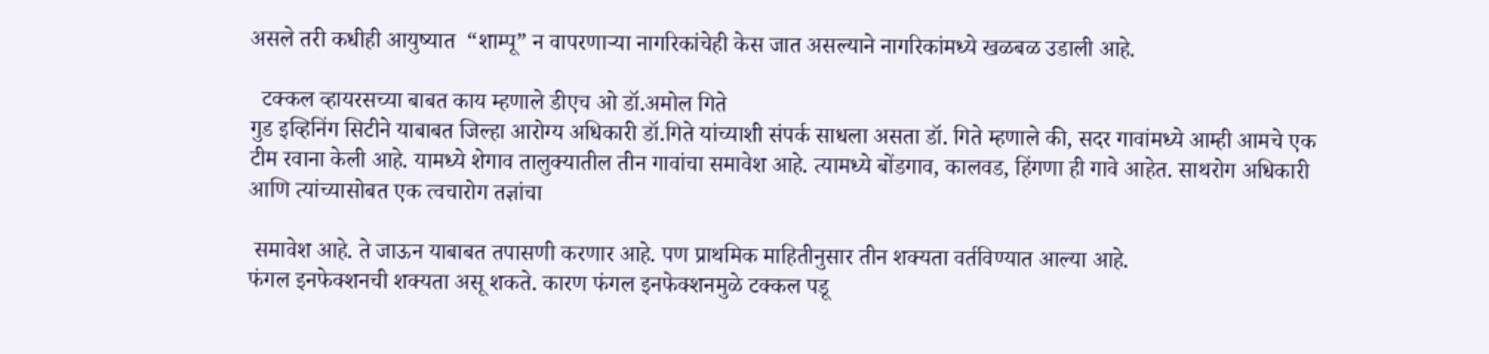असले तरी कधीही आयुष्यात  “शाम्पू” न वापरणार्‍या नागरिकांचेही केस जात असल्याने नागरिकांमध्ये खळबळ उडाली आहे.

  टक्कल व्हायरसच्या बाबत काय म्हणाले डीएच ओ डॉ.अमोल गिते
गुड इव्हिनिंग सिटीने याबाबत जिल्हा आरोग्य अधिकारी डॉ.गिते यांच्याशी संपर्क साधला असता डॉ. गिते म्हणाले की, सदर गावांमध्ये आम्ही आमचे एक टीम रवाना केली आहे. यामध्ये शेगाव तालुक्यातील तीन गावांचा समावेश आहे. त्यामध्ये बोंडगाव, कालवड, हिंगणा ही गावे आहेत. साथरोग अधिकारी आणि त्यांच्यासोबत एक त्वचारोग तज्ञांचा

 समावेश आहे. ते जाऊन याबाबत तपासणी करणार आहे. पण प्राथमिक माहितीनुसार तीन शक्यता वर्तविण्यात आल्या आहे.
फंगल इनफेक्शनची शक्यता असू शकते. कारण फंगल इनफेक्शनमुळे टक्कल पडू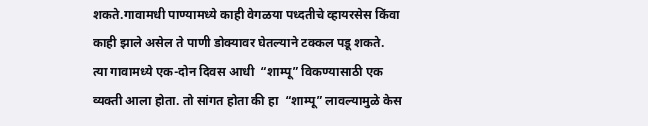शकते.गावामधी पाण्यामध्ये काही वेगळया पध्दतीचे व्हायरसेस किंवा काही झाले असेल ते पाणी डोक्यावर घेतल्याने टक्कल पडू शकते.
त्या गावामध्ये एक-दोन दिवस आधी  “शाम्पू” विकण्यासाठी एक व्यक्ती आला होता. तो सांगत होता की हा  “शाम्पू” लावल्यामुळे केस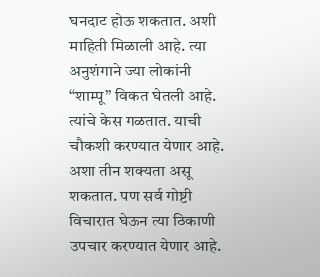घनदाट होऊ शकतात. अशी माहिती मिळाली आहे. त्या अनुशंगाने ज्या लोकांनी  “शाम्पू” विकत घेतली आहे. त्यांचे केस गळतात. याची चौकशी करण्यात येणार आहे. अशा तीन शक्यता असू शकतात. पण सर्व गोष्टी विचारात घेऊन त्या ठिकाणी उपचार करण्यात येणार आहे.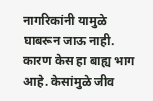नागरिकांनी यामुळे घाबरून जाऊ नाही. कारण केस हा बाह्य भाग आहे. केसांमुळे जीव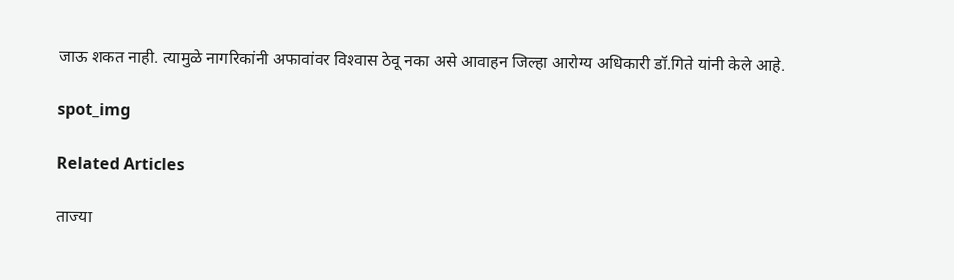जाऊ शकत नाही. त्यामुळे नागरिकांनी अफावांवर विश्‍वास ठेवू नका असे आवाहन जिल्हा आरोग्य अधिकारी डॉ.गिते यांनी केले आहे.

spot_img

Related Articles

ताज्या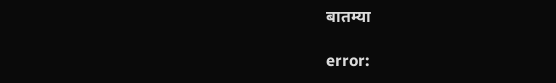बातम्या

error: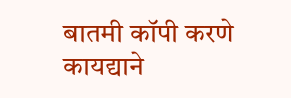बातमी कॉपी करणे कायद्याने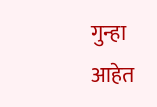गुन्हा आहेत